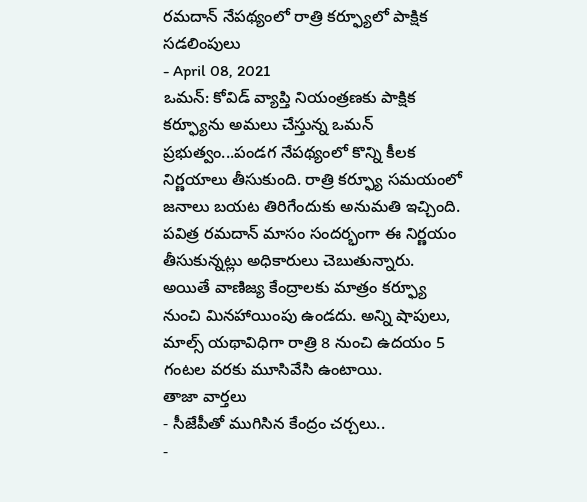రమదాన్ నేపథ్యంలో రాత్రి కర్ఫ్యూలో పాక్షిక సడలింపులు
- April 08, 2021
ఒమన్: కోవిడ్ వ్యాప్తి నియంత్రణకు పాక్షిక కర్ఫ్యూను అమలు చేస్తున్న ఒమన్ ప్రభుత్వం...పండగ నేపథ్యంలో కొన్ని కీలక నిర్ణయాలు తీసుకుంది. రాత్రి కర్ఫ్యూ సమయంలో జనాలు బయట తిరిగేందుకు అనుమతి ఇచ్చింది. పవిత్ర రమదాన్ మాసం సందర్భంగా ఈ నిర్ణయం తీసుకున్నట్లు అధికారులు చెబుతున్నారు. అయితే వాణిజ్య కేంద్రాలకు మాత్రం కర్ఫ్యూ నుంచి మినహాయింపు ఉండదు. అన్ని షాపులు, మాల్స్ యథావిధిగా రాత్రి 8 నుంచి ఉదయం 5 గంటల వరకు మూసివేసి ఉంటాయి.
తాజా వార్తలు
- సీజేపీతో ముగిసిన కేంద్రం చర్చలు..
-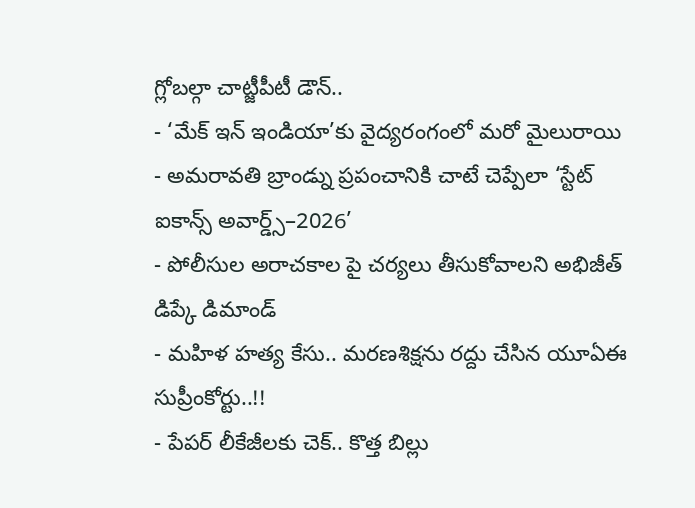గ్లోబల్గా చాట్జీపీటీ డౌన్..
- ‘మేక్ ఇన్ ఇండియా’కు వైద్యరంగంలో మరో మైలురాయి
- అమరావతి బ్రాండ్ను ప్రపంచానికి చాటే చెప్పేలా ‘స్టేట్ ఐకాన్స్ అవార్డ్స్–2026’
- పోలీసుల అరాచకాల పై చర్యలు తీసుకోవాలని అభిజీత్ డిప్కే డిమాండ్
- మహిళ హత్య కేసు.. మరణశిక్షను రద్దు చేసిన యూఏఈ సుప్రీంకోర్టు..!!
- పేపర్ లీకేజీలకు చెక్.. కొత్త బిల్లు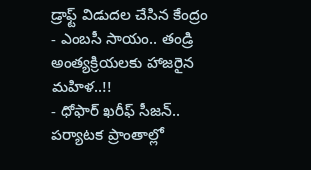డ్రాఫ్ట్ విడుదల చేసిన కేంద్రం
- ఎంబసీ సాయం.. తండ్రి అంత్యక్రియలకు హాజరైన మహిళ..!!
- ధోఫార్ ఖరీఫ్ సీజన్.. పర్యాటక ప్రాంతాల్లో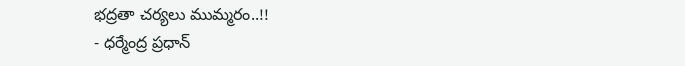భద్రతా చర్యలు ముమ్మరం..!!
- ధర్మేంద్ర ప్రధాన్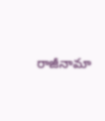రాజీనామా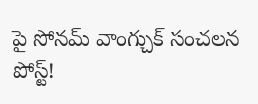పై సోనమ్ వాంగ్చుక్ సంచలన పోస్ట్!